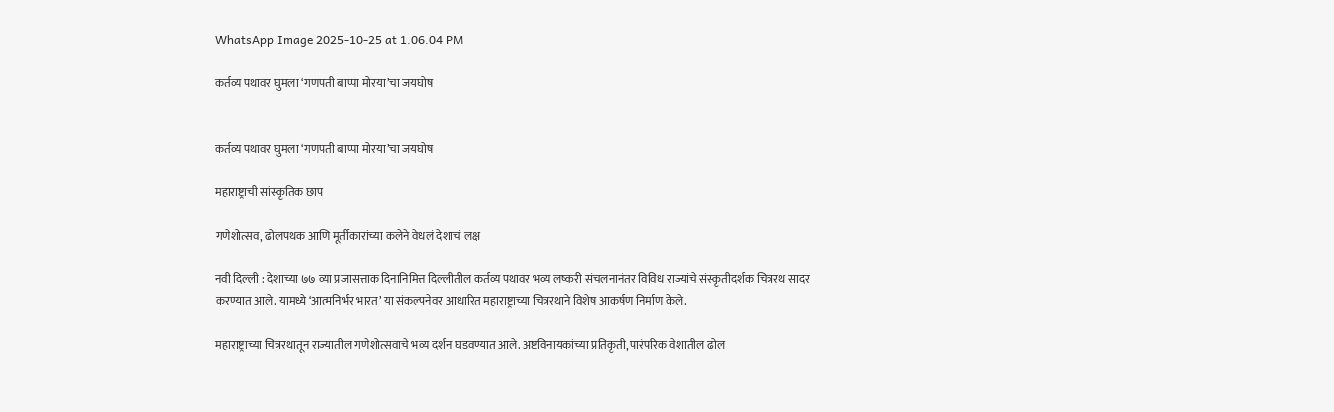WhatsApp Image 2025-10-25 at 1.06.04 PM

कर्तव्य पथावर घुमला ‘गणपती बाप्पा मोरया’चा जयघोष


कर्तव्य पथावर घुमला ‘गणपती बाप्पा मोरया’चा जयघोष

महाराष्ट्राची सांस्कृतिक छाप

गणेशोत्सव, ढोलपथक आणि मूर्तीकारांच्या कलेने वेधलं देशाचं लक्ष

नवी दिल्ली : देशाच्या ७७ व्या प्रजासत्ताक दिनानिमित्त दिल्लीतील कर्तव्य पथावर भव्य लष्करी संचलनानंतर विविध राज्यांचे संस्कृतीदर्शक चित्ररथ सादर करण्यात आले. यामध्ये ‘आत्मनिर्भर भारत’ या संकल्पनेवर आधारित महाराष्ट्राच्या चित्ररथाने विशेष आकर्षण निर्माण केले.

महाराष्ट्राच्या चित्ररथातून राज्यातील गणेशोत्सवाचे भव्य दर्शन घडवण्यात आले. अष्टविनायकांच्या प्रतिकृती, पारंपरिक वेशातील ढोल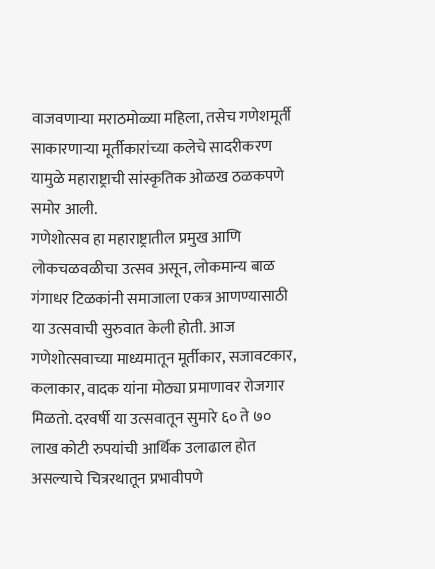वाजवणाऱ्या मराठमोळ्या महिला, तसेच गणेशमूर्ती साकारणाऱ्या मूर्तीकारांच्या कलेचे सादरीकरण यामुळे महाराष्ट्राची सांस्कृतिक ओळख ठळकपणे समोर आली.
गणेशोत्सव हा महाराष्ट्रातील प्रमुख आणि लोकचळवळीचा उत्सव असून, लोकमान्य बाळ गंगाधर टिळकांनी समाजाला एकत्र आणण्यासाठी या उत्सवाची सुरुवात केली होती. आज गणेशोत्सवाच्या माध्यमातून मूर्तीकार, सजावटकार, कलाकार, वादक यांना मोठ्या प्रमाणावर रोजगार मिळतो. दरवर्षी या उत्सवातून सुमारे ६० ते ७० लाख कोटी रुपयांची आर्थिक उलाढाल होत असल्याचे चित्ररथातून प्रभावीपणे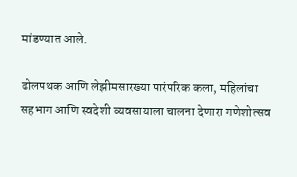मांडण्यात आले.

ढोलपथक आणि लेझीमसारख्या पारंपरिक कला, महिलांचा सहभाग आणि स्वदेशी व्यवसायाला चालना देणारा गणेशोत्सव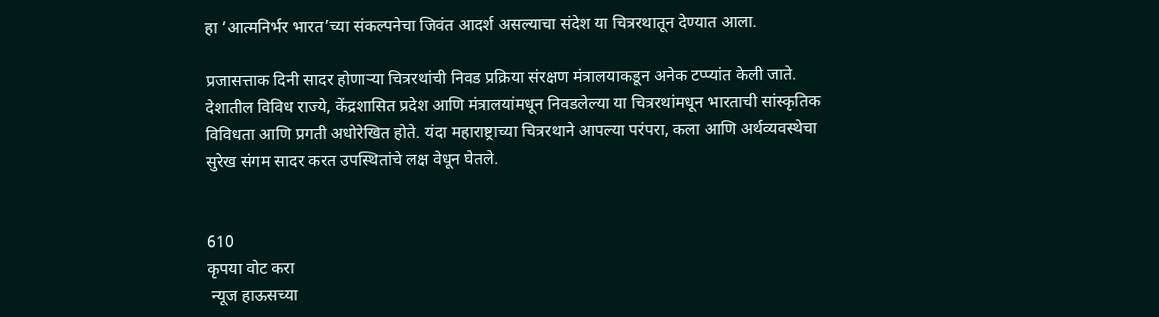हा ‘आत्मनिर्भर भारत’च्या संकल्पनेचा जिवंत आदर्श असल्याचा संदेश या चित्ररथातून देण्यात आला.

प्रजासत्ताक दिनी सादर होणाऱ्या चित्ररथांची निवड प्रक्रिया संरक्षण मंत्रालयाकडून अनेक टप्प्यांत केली जाते. देशातील विविध राज्ये, केंद्रशासित प्रदेश आणि मंत्रालयांमधून निवडलेल्या या चित्ररथांमधून भारताची सांस्कृतिक विविधता आणि प्रगती अधोरेखित होते. यंदा महाराष्ट्राच्या चित्ररथाने आपल्या परंपरा, कला आणि अर्थव्यवस्थेचा सुरेख संगम सादर करत उपस्थितांचे लक्ष वेधून घेतले.


610
कृपया वोट करा
 न्यूज हाऊसच्या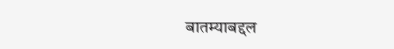बातम्याबद्दल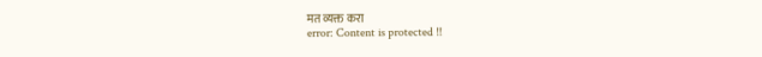मत व्यक्त करा
error: Content is protected !!